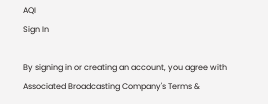AQI
Sign In

By signing in or creating an account, you agree with Associated Broadcasting Company's Terms &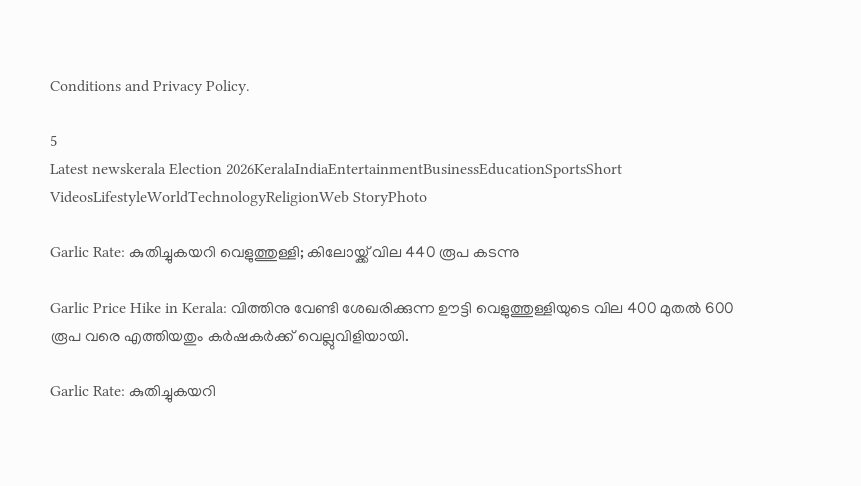Conditions and Privacy Policy.

5
Latest newskerala Election 2026KeralaIndiaEntertainmentBusinessEducationSportsShort VideosLifestyleWorldTechnologyReligionWeb StoryPhoto

Garlic Rate: കുതിച്ചുകയറി വെളുത്തുള്ളി; കിലോയ്ക്ക് വില 440 രൂപ കടന്നു

Garlic Price Hike in Kerala: വിത്തിനു വേണ്ടി ശേഖരിക്കുന്ന ഊട്ടി വെളുത്തുള്ളിയുടെ വില 400 മുതൽ 600 രൂപ വരെ എത്തിയതും കർഷകർക്ക് വെല്ലുവിളിയായി.

Garlic Rate: കുതിച്ചുകയറി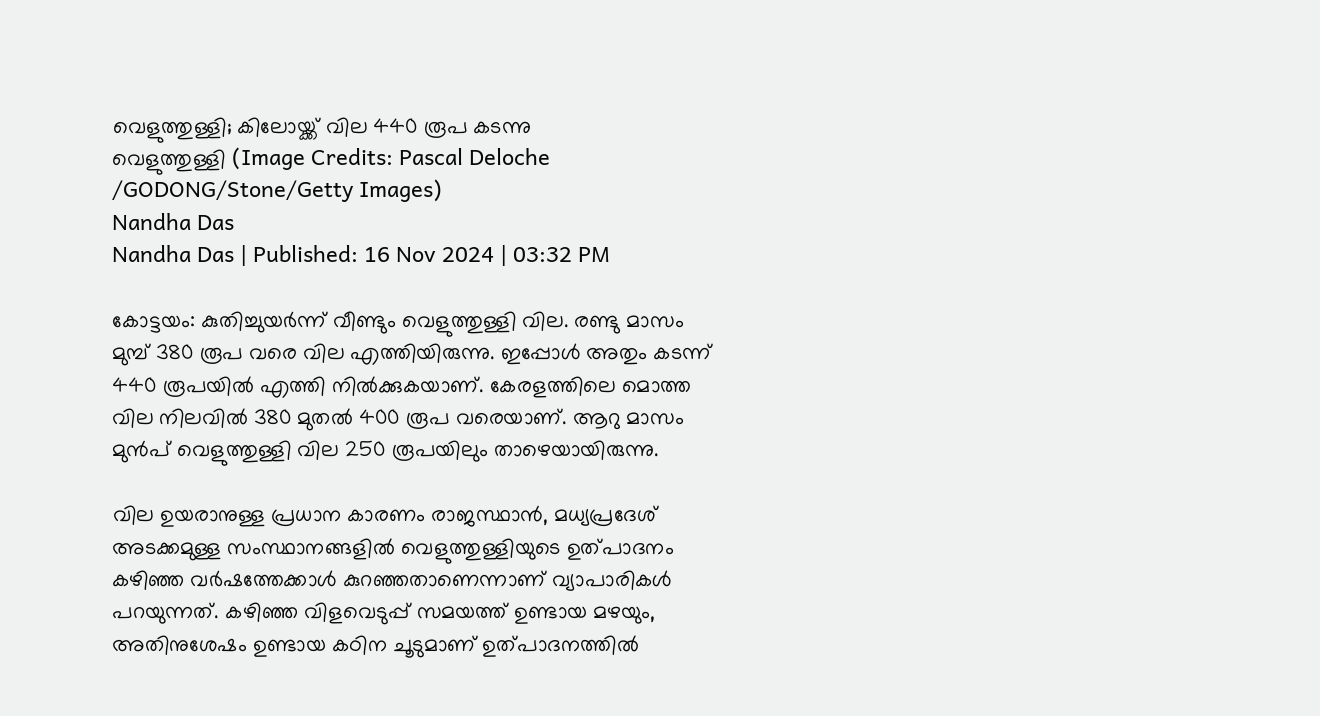വെളുത്തുള്ളി; കിലോയ്ക്ക് വില 440 രൂപ കടന്നു
വെളുത്തുള്ളി (Image Credits: Pascal Deloche /GODONG/Stone/Getty Images)
Nandha Das
Nandha Das | Published: 16 Nov 2024 | 03:32 PM

കോട്ടയം: കുതിച്ചുയർന്ന് വീണ്ടും വെളുത്തുള്ളി വില. രണ്ടു മാസം മുമ്പ് 380 രൂപ വരെ വില എത്തിയിരുന്നു. ഇപ്പോൾ അതും കടന്ന് 440 രൂപയിൽ എത്തി നിൽക്കുകയാണ്. കേരളത്തിലെ മൊത്ത വില നിലവിൽ 380 മുതൽ 400 രൂപ വരെയാണ്. ആറു മാസം മുൻപ് വെളുത്തുള്ളി വില 250 രൂപയിലും താഴെയായിരുന്നു.

വില ഉയരാനുള്ള പ്രധാന കാരണം രാജസ്ഥാൻ, മധ്യപ്രദേശ് അടക്കമുള്ള സംസ്ഥാനങ്ങളിൽ വെളുത്തുള്ളിയുടെ ഉത്പാദനം കഴിഞ്ഞ വർഷത്തേക്കാൾ കുറഞ്ഞതാണെന്നാണ് വ്യാപാരികൾ പറയുന്നത്. കഴിഞ്ഞ വിളവെടുപ്പ് സമയത്ത് ഉണ്ടായ മഴയും, അതിനുശേഷം ഉണ്ടായ കഠിന ചൂടുമാണ് ഉത്പാദനത്തിൽ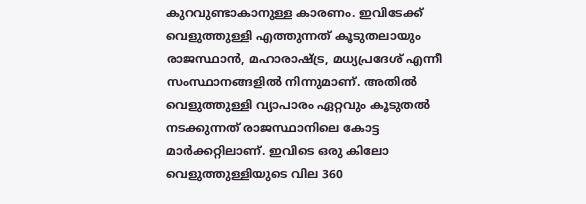കുറവുണ്ടാകാനുള്ള കാരണം. ഇവിടേക്ക് വെളുത്തുള്ളി എത്തുന്നത് കൂടുതലായും രാജസ്ഥാൻ, മഹാരാഷ്ട്ര, മധ്യപ്രദേശ് എന്നീ സംസ്ഥാനങ്ങളിൽ നിന്നുമാണ്. അതിൽ വെളുത്തുള്ളി വ്യാപാരം ഏറ്റവും കൂടുതൽ നടക്കുന്നത് രാജസ്ഥാനിലെ കോട്ട മാർക്കറ്റിലാണ്. ഇവിടെ ഒരു കിലോ വെളുത്തുള്ളിയുടെ വില 360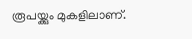രൂപയ്ക്കും മുകളിലാണ്.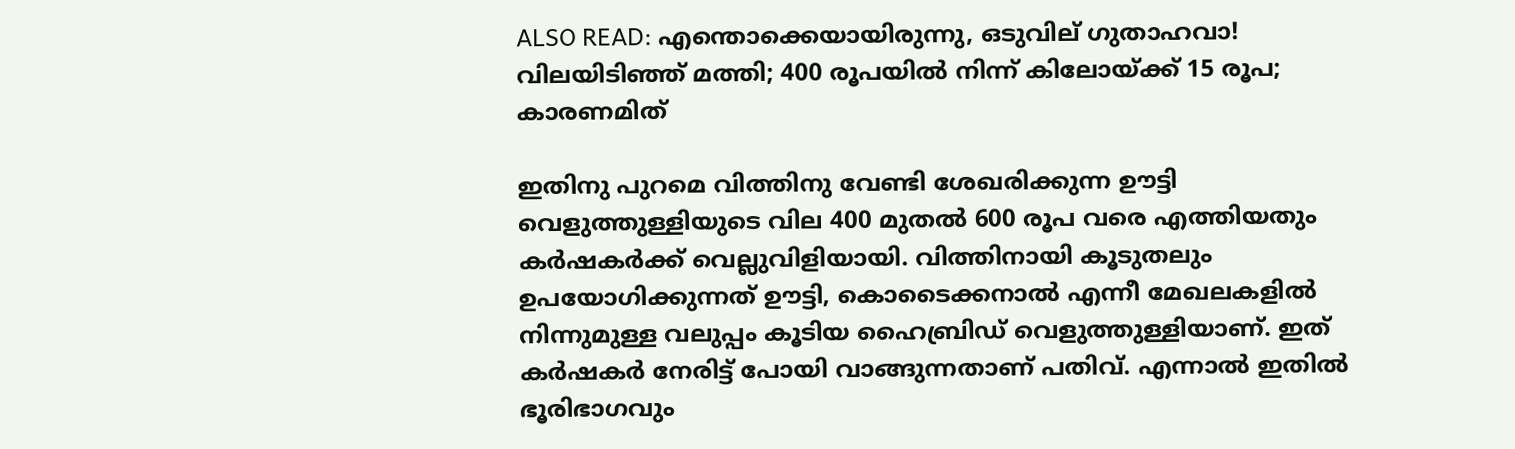ALSO READ: എന്തൊക്കെയായിരുന്നു, ഒടുവില് ഗുതാഹവാ! വിലയിടിഞ്ഞ് മത്തി; 400 രൂപയില്‍ നിന്ന് കിലോയ്ക്ക് 15 രൂപ; കാരണമിത്

ഇതിനു പുറമെ വിത്തിനു വേണ്ടി ശേഖരിക്കുന്ന ഊട്ടി വെളുത്തുള്ളിയുടെ വില 400 മുതൽ 600 രൂപ വരെ എത്തിയതും കർഷകർക്ക് വെല്ലുവിളിയായി. വിത്തിനായി കൂടുതലും ഉപയോഗിക്കുന്നത് ഊട്ടി, കൊടൈക്കനാൽ എന്നീ മേഖലകളിൽ നിന്നുമുള്ള വലുപ്പം കൂടിയ ഹൈബ്രിഡ് വെളുത്തുള്ളിയാണ്. ഇത് കർഷകർ നേരിട്ട് പോയി വാങ്ങുന്നതാണ് പതിവ്. എന്നാൽ ഇതിൽ ഭൂരിഭാഗവും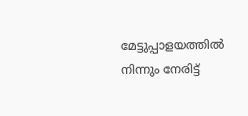മേട്ടുപ്പാളയത്തിൽ നിന്നും നേരിട്ട്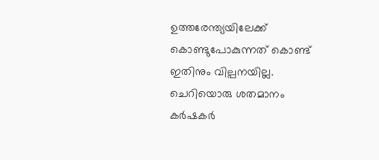ഉത്തരേന്ത്യയിലേക്ക് കൊണ്ടുപോകുന്നത് കൊണ്ട് ഇതിനും വില്പനയില്ല. ചെറിയൊരു ശതമാനം കർഷകർ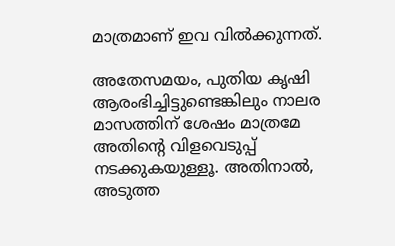മാത്രമാണ് ഇവ വിൽക്കുന്നത്.

അതേസമയം, പുതിയ കൃഷി ആരംഭിച്ചിട്ടുണ്ടെങ്കിലും നാലര മാസത്തിന് ശേഷം മാത്രമേ അതിന്റെ വിളവെടുപ്പ് നടക്കുകയുള്ളൂ. അതിനാൽ, അടുത്ത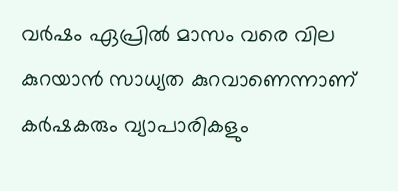വർഷം ഏപ്രിൽ മാസം വരെ വില കുറയാൻ സാധ്യത കുറവാണെന്നാണ് കർഷകരും വ്യാപാരികളും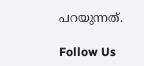പറയുന്നത്.

Follow Us